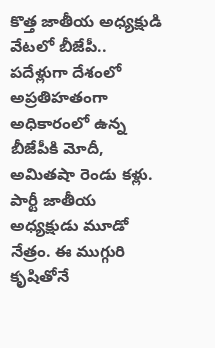కొత్త జాతీయ అధ్యక్షుడి వేటలో బీజేపీ..
పదేళ్లుగా దేశంలో అప్రతిహతంగా అధికారంలో ఉన్న బీజేపీకి మోదీ, అమితషా రెండు కళ్లు. పార్టీ జాతీయ అధ్యక్షుడు మూడో నేత్రం. ఈ ముగ్గురి కృషితోనే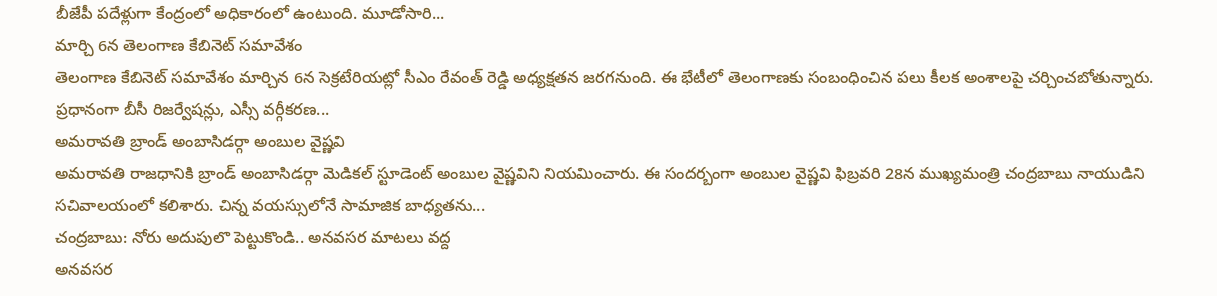బీజేపీ పదేళ్లుగా కేంద్రంలో అధికారంలో ఉంటుంది. మూడోసారి...
మార్చి 6న తెలంగాణ కేబినెట్ సమావేశం
తెలంగాణ కేబినెట్ సమావేశం మార్చిన 6న సెక్రటేరియట్లో సీఎం రేవంత్ రెడ్డి అధ్యక్షతన జరగనుంది. ఈ భేటీలో తెలంగాణకు సంబంధించిన పలు కీలక అంశాలపై చర్చించబోతున్నారు. ప్రధానంగా బీసీ రిజర్వేషన్లు, ఎస్సీ వర్గీకరణ...
అమరావతి బ్రాండ్ అంబాసిడర్గా అంబుల వైష్ణవి
అమరావతి రాజధానికి బ్రాండ్ అంబాసిడర్గా మెడికల్ స్టూడెంట్ అంబుల వైష్ణవిని నియమించారు. ఈ సందర్బంగా అంబుల వైష్ణవి ఫిబ్రవరి 28న ముఖ్యమంత్రి చంద్రబాబు నాయుడిని సచివాలయంలో కలిశారు. చిన్న వయస్సులోనే సామాజిక బాధ్యతను...
చంద్రబాబు: నోరు అదుపులొ పెట్టుకొండి.. అనవసర మాటలు వద్ద
అనవసర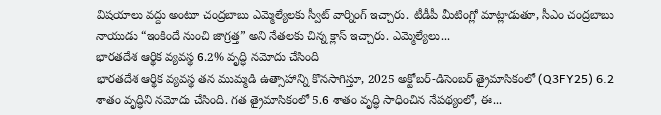విషయాలు వద్దు అంటూ చంద్రబాబు ఎమ్మెల్యేలకు స్వీట్ వార్నింగ్ ఇచ్చారు. టీడీపీ మీటింగ్లో మాట్లాడుతూ, సీఎం చంద్రబాబు నాయుడు “ఇంకిందే నుంచి జాగ్రత్త” అని నేతలకు చిన్న క్లాస్ ఇచ్చారు. ఎమ్మెల్యేలు...
భారతదేశ ఆర్థిక వ్యవస్థ 6.2% వృద్ధి నమోదు చేసింది
భారతదేశ ఆర్థిక వ్యవస్థ తన ముమ్మడి ఉత్సాహాన్ని కొనసాగిస్తూ, 2025 అక్టోబర్-డిసెంబర్ త్రైమాసికంలో (Q3FY25) 6.2 శాతం వృద్ధిని నమోదు చేసింది. గత త్రైమాసికంలో 5.6 శాతం వృద్ధి సాధించిన నేపథ్యంలో, ఈ...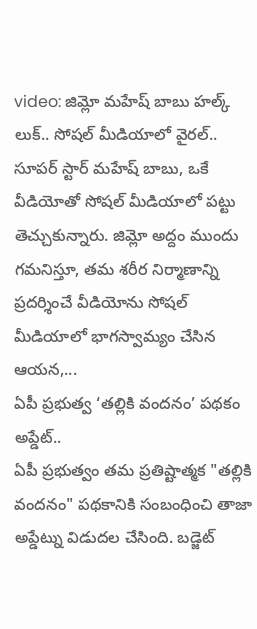video: జిమ్లో మహేష్ బాబు హల్క్ లుక్.. సోషల్ మీడియాలో వైరల్..
సూపర్ స్టార్ మహేష్ బాబు, ఒకే వీడియోతో సోషల్ మీడియాలో పట్టు తెచ్చుకున్నారు. జిమ్లో అద్దం ముందు గమనిస్తూ, తమ శరీర నిర్మాణాన్ని ప్రదర్శించే వీడియోను సోషల్ మీడియాలో భాగస్వామ్యం చేసిన ఆయన,...
ఏపీ ప్రభుత్వ ‘తల్లికి వందనం’ పథకం అప్డేట్..
ఏపీ ప్రభుత్వం తమ ప్రతిష్టాత్మక "తల్లికి వందనం" పథకానికి సంబంధించి తాజా అప్డేట్ను విడుదల చేసింది. బడ్జెట్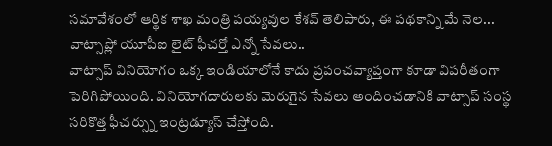సమావేశంలో ఆర్థిక శాఖ మంత్రి పయ్యవుల కేశవ్ తెలిపారు, ఈ పథకాన్ని మే నెల...
వాట్సాప్లో యూపీఐ లైట్ ఫీచర్తో ఎన్నో సేవలు..
వాట్సాప్ వినియోగం ఒక్క ఇండియాలోనే కాదు ప్రపంచవ్యాప్తంగా కూడా విపరీతంగా పెరిగిపోయింది. వినియోగదారులకు మెరుగైన సేవలు అందించడానికి వాట్సాప్ సంస్థ సరికొత్త ఫీచర్స్ను ఇంట్రడ్యూస్ చేస్తోంది.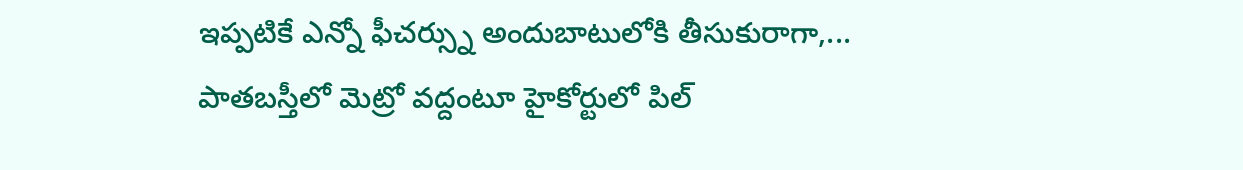ఇప్పటికే ఎన్నో ఫీచర్స్ను అందుబాటులోకి తీసుకురాగా,...
పాతబస్తీలో మెట్రో వద్దంటూ హైకోర్టులో పిల్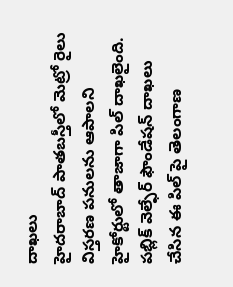దాఖలు
హైదరాబాద్ పాతబస్తీలో మెట్రో రైలు విస్తరణ పనులను ఆపాలని హైకోర్టులో తాజాగా పిల్ దాఖలైంది. పబ్లిక్ వెల్ఫేర్ ఫౌండేషన్ దాఖలు చేసిన ఈ పిల్ పై తెలంగాణ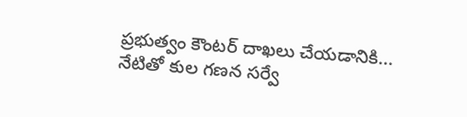ప్రభుత్వం కౌంటర్ దాఖలు చేయడానికి...
నేటితో కుల గణన సర్వే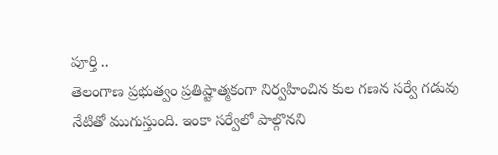పూర్తి ..
తెలంగాణ ప్రభుత్వం ప్రతిష్టాత్మకంగా నిర్వహించిన కుల గణన సర్వే గడువు నేటితో ముగుస్తుంది. ఇంకా సర్వేలో పాల్గొనని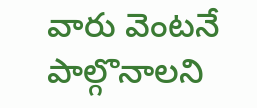వారు వెంటనే పాల్గొనాలని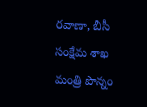రవాణా, బీసీ సంక్షేమ శాఖ మంత్రి పొన్నం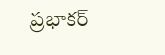ప్రభాకర్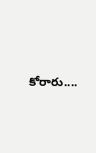కోరారు....